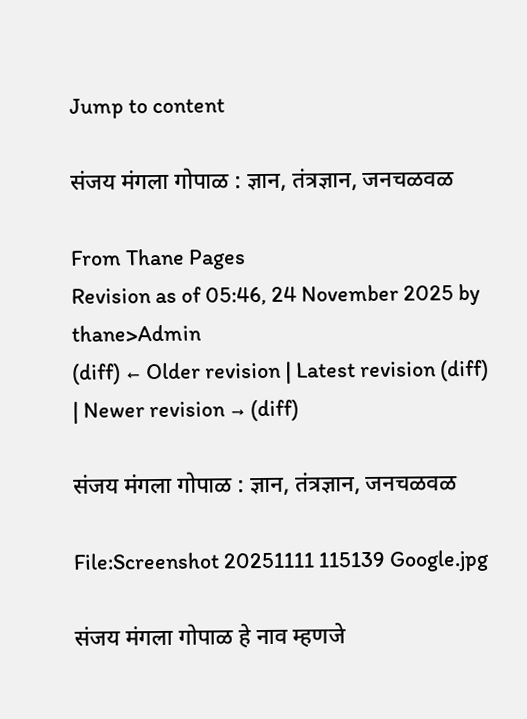Jump to content

संजय मंगला गोपाळ : ज्ञान, तंत्रज्ञान, जनचळवळ

From Thane Pages
Revision as of 05:46, 24 November 2025 by thane>Admin
(diff) ← Older revision | Latest revision (diff) | Newer revision → (diff)

संजय मंगला गोपाळ : ज्ञान, तंत्रज्ञान, जनचळवळ

File:Screenshot 20251111 115139 Google.jpg

संजय मंगला गोपाळ हे नाव म्हणजे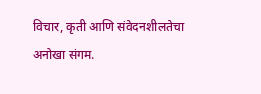विचार, कृती आणि संवेदनशीलतेचा अनोखा संगम.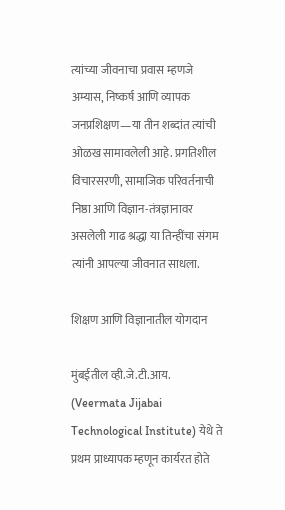त्यांच्या जीवनाचा प्रवास म्हणजे अम्यास, निष्कर्ष आणि व्यापक जनप्रशिक्षण—या तीन शब्दांत त्यांची ओळख सामावलेली आहे. प्रगतिशील विचारसरणी, सामाजिक परिवर्तनाची निष्ठा आणि विज्ञान-तंत्रज्ञानावर असलेली गाढ श्रद्धा या तिन्हींचा संगम त्यांनी आपल्या जीवनात साधला.

शिक्षण आणि विज्ञानातील योगदान

मुंबईतील व्ही.जे.टी.आय. (Veermata Jijabai Technological Institute) येथे ते प्रथम प्राध्यापक म्हणून कार्यरत होते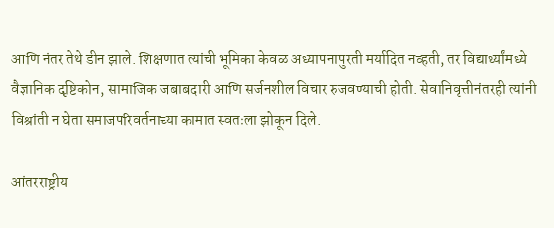आणि नंतर तेथे डीन झाले. शिक्षणात त्यांची भूमिका केवळ अध्यापनापुरती मर्यादित नव्हती, तर विद्यार्थ्यांमध्ये वैज्ञानिक दृष्टिकोन, सामाजिक जबाबदारी आणि सर्जनशील विचार रुजवण्याची होती. सेवानिवृत्तीनंतरही त्यांनी विश्रांती न घेता समाजपरिवर्तनाच्या कामात स्वतःला झोकून दिले.

आंतरराष्ट्रीय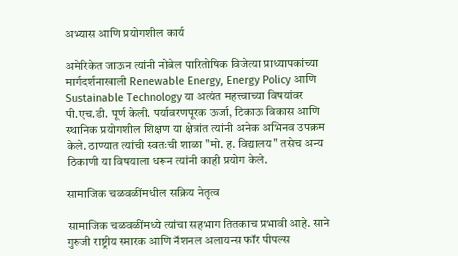अभ्यास आणि प्रयोगशील कार्य

अमेरिकेत जाऊन त्यांनी नोबेल पारितोषिक विजेत्या प्राध्यापकांच्या मार्गदर्शनाखाली Renewable Energy, Energy Policy आणि Sustainable Technology या अत्यंत महत्त्वाच्या विषयांवर पी.एच.डी. पूर्ण केली. पर्यावरणपूरक ऊर्जा, टिकाऊ विकास आणि स्थानिक प्रयोगशील शिक्षण या क्षेत्रांत त्यांनी अनेक अभिनव उपक्रम केले. ठाण्यात त्यांची स्वतःची शाळा "मो. ह. विद्यालय" तसेच अन्य ठिकाणी या विषयाला धरून त्यांनी काही प्रयोग केले.

सामाजिक चळवळींमधील सक्रिय नेतृत्व

सामाजिक चळवळींमध्ये त्यांचा सहभाग तितकाच प्रभावी आहे. साने गुरुजी राष्ट्रीय स्मारक आणि नॅशनल अलायन्स फॉर पीपल्स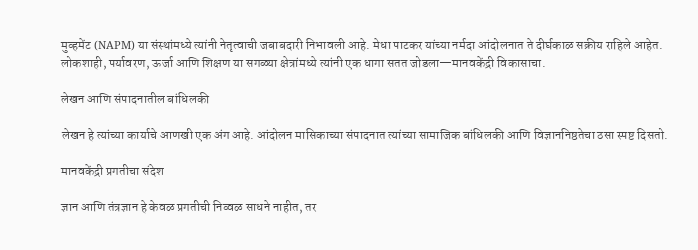मुव्हमेंट (NAPM) या संस्थांमध्ये त्यांनी नेतृत्वाची जबाबदारी निभावली आहे. मेधा पाटकर यांच्या नर्मदा आंदोलनात ते दीर्घकाळ सक्रीय राहिले आहेत. लोकशाही, पर्यावरण, ऊर्जा आणि शिक्षण या सगळ्या क्षेत्रांमध्ये त्यांनी एक धागा सतत जोडला—मानवकेंद्री विकासाचा.

लेखन आणि संपादनातील बांधिलकी

लेखन हे त्यांच्या कार्याचे आणखी एक अंग आहे. आंदोलन मासिकाच्या संपादनात त्यांच्या सामाजिक बांधिलकी आणि विज्ञाननिष्ठतेचा ठसा स्पष्ट दिसतो.

मानवकेंद्री प्रगतीचा संदेश

ज्ञान आणि तंत्रज्ञान हे केवळ प्रगतीची निव्वळ साधने नाहीत, तर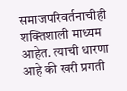समाजपरिवर्तनाचीही शक्तिशाली माध्यम आहेत. त्याची धारणा आहे की खरी प्रगती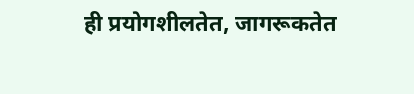ही प्रयोगशीलतेत, जागरूकतेत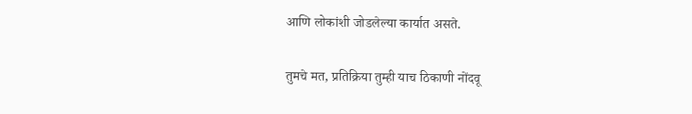आणि लोकांशी जोडलेल्या कार्यात असते.

तुमचे मत, प्रतिक्रिया तुम्ही याच ठिकाणी नोंदवू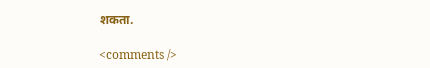शकता.

<comments />